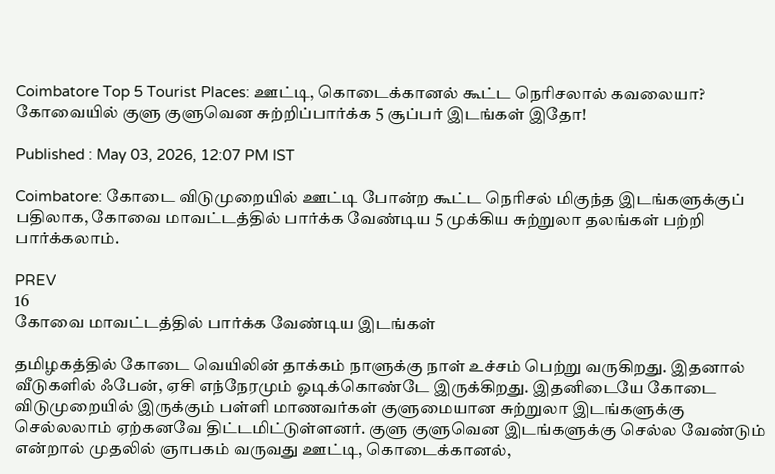Coimbatore Top 5 Tourist Places: ஊட்டி, கொடைக்கானல் கூட்ட நெரிசலால் கவலையா? கோவையில் குளு குளுவென சுற்றிப்பார்க்க 5 சூப்பர் இடங்கள் இதோ!

Published : May 03, 2026, 12:07 PM IST

Coimbatore: கோடை விடுமுறையில் ஊட்டி போன்ற கூட்ட நெரிசல் மிகுந்த இடங்களுக்குப் பதிலாக, கோவை மாவட்டத்தில் பார்க்க வேண்டிய 5 முக்கிய சுற்றுலா தலங்கள் பற்றி பார்க்கலாம்.

PREV
16
கோவை மாவட்டத்தில் பார்க்க வேண்டிய இடங்கள்

தமிழகத்தில் கோடை வெயிலின் தாக்கம் நாளுக்கு நாள் உச்சம் பெற்று வருகிறது. இதனால் வீடுகளில் ஃபேன், ஏசி எந்நேரமும் ஓடிக்கொண்டே இருக்கிறது. இதனிடையே கோடை விடுமுறையில் இருக்கும் பள்ளி மாணவர்கள் குளுமையான சுற்றுலா இடங்களுக்கு செல்லலாம் ஏற்கனவே திட்டமிட்டுள்ளனர். குளு குளுவென இடங்களுக்கு செல்ல வேண்டும் என்றால் முதலில் ஞாபகம் வருவது ஊட்டி, கொடைக்கானல்,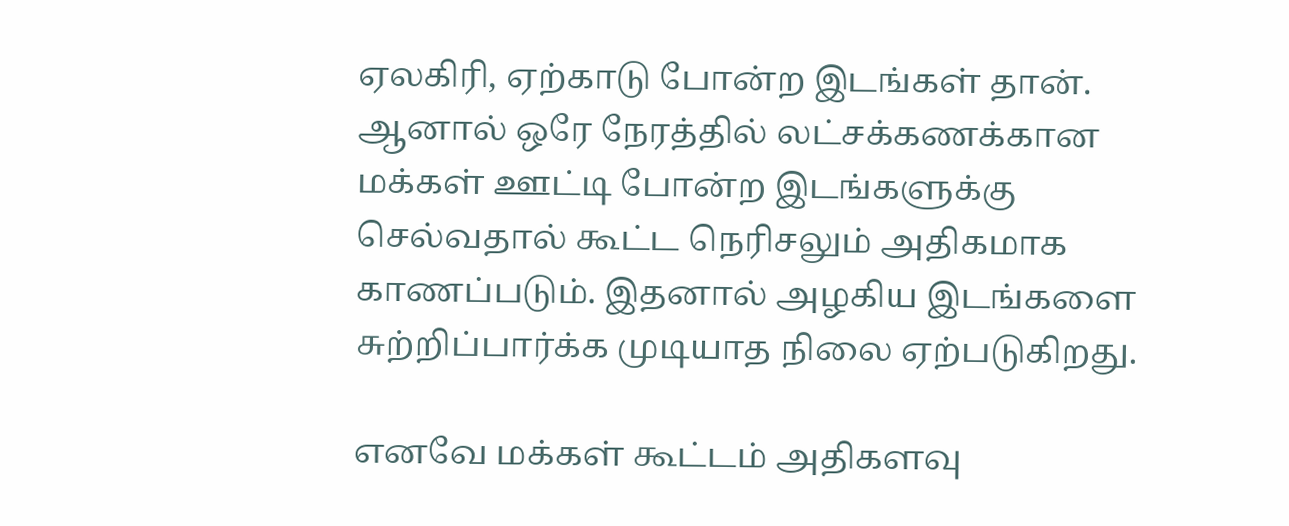ஏலகிரி, ஏற்காடு போன்ற இடங்கள் தான். ஆனால் ஒரே நேரத்தில் லட்சக்கணக்கான மக்கள் ஊட்டி போன்ற இடங்களுக்கு செல்வதால் கூட்ட நெரிசலும் அதிகமாக காணப்படும். இதனால் அழகிய இடங்களை சுற்றிப்பார்க்க முடியாத நிலை ஏற்படுகிறது.

எனவே மக்கள் கூட்டம் அதிகளவு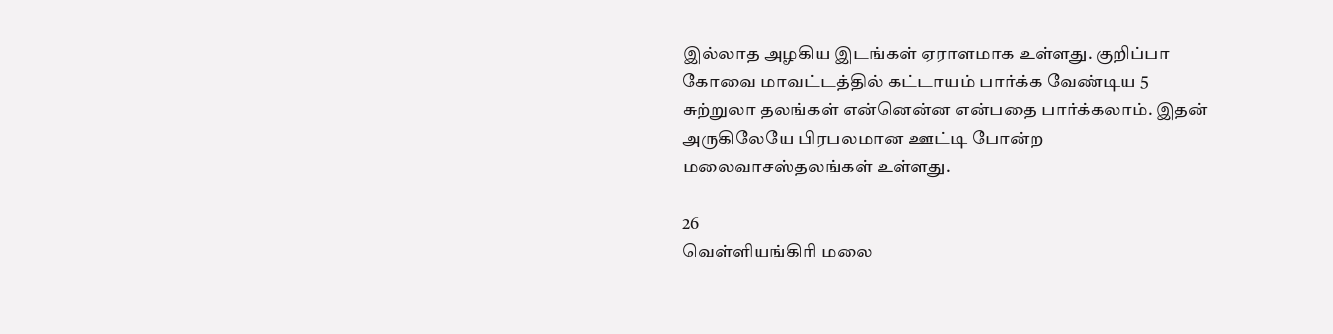இல்லாத அழகிய இடங்கள் ஏராளமாக உள்ளது. குறிப்பா கோவை மாவட்டத்தில் கட்டாயம் பார்க்க வேண்டிய 5 சுற்றுலா தலங்கள் என்னென்ன என்பதை பார்க்கலாம். இதன் அருகிலேயே பிரபலமான ஊட்டி போன்ற மலைவாசஸ்தலங்கள் உள்ளது.

26
வெள்ளியங்கிரி மலை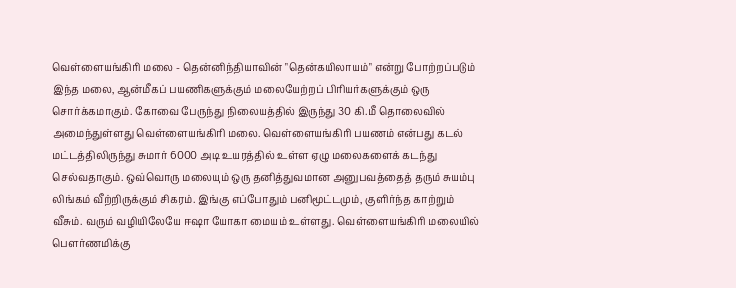வெள்ளையங்கிரி மலை - தென்னிந்தியாவின் "தென்கயிலாயம்" என்று போற்றப்படும் இந்த மலை, ஆன்மீகப் பயணிகளுக்கும் மலையேற்றப் பிரியர்களுக்கும் ஒரு சொர்க்கமாகும். கோவை பேருந்து நிலையத்தில் இருந்து 30 கி.மீ தொலைவில் அமைந்துள்ளது வெள்ளையங்கிரி மலை. வெள்ளையங்கிரி பயணம் என்பது கடல் மட்டத்திலிருந்து சுமார் 6000 அடி உயரத்தில் உள்ள ஏழு மலைகளைக் கடந்து செல்வதாகும். ஒவ்வொரு மலையும் ஒரு தனித்துவமான அனுபவத்தைத் தரும் சுயம்பு லிங்கம் வீற்றிருக்கும் சிகரம். இங்கு எப்போதும் பனிமூட்டமும், குளிர்ந்த காற்றும் வீசும். வரும் வழியிலேயே ஈஷா யோகா மையம் உள்ளது. வெள்ளையங்கிரி மலையில் பௌர்ணமிக்கு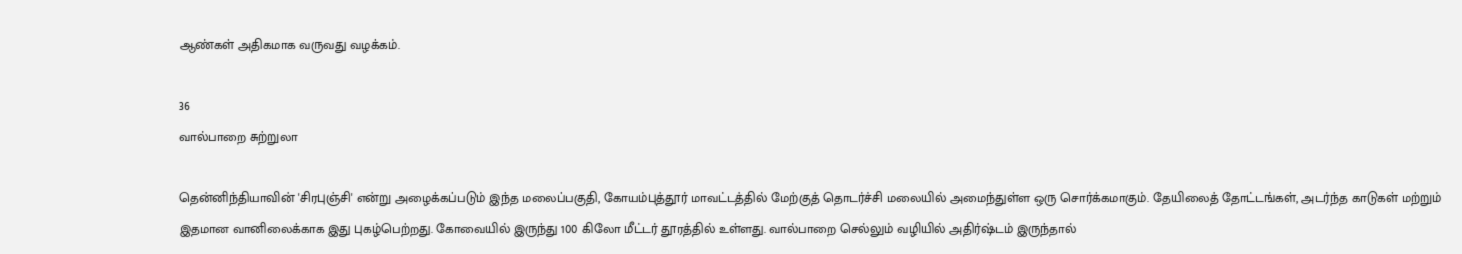ஆண்கள் அதிகமாக வருவது வழக்கம்.

36
வால்பாறை சுற்றுலா

தென்னிந்தியாவின் 'சிரபுஞ்சி' என்று அழைக்கப்படும் இந்த மலைப்பகுதி, கோயம்புத்தூர் மாவட்டத்தில் மேற்குத் தொடர்ச்சி மலையில் அமைந்துள்ள ஒரு சொர்க்கமாகும். தேயிலைத் தோட்டங்கள், அடர்ந்த காடுகள் மற்றும் இதமான வானிலைக்காக இது புகழ்பெற்றது. கோவையில் இருந்து 100 கிலோ மீட்டர் தூரத்தில் உள்ளது. வால்பாறை செல்லும் வழியில் அதிர்ஷ்டம் இருந்தால்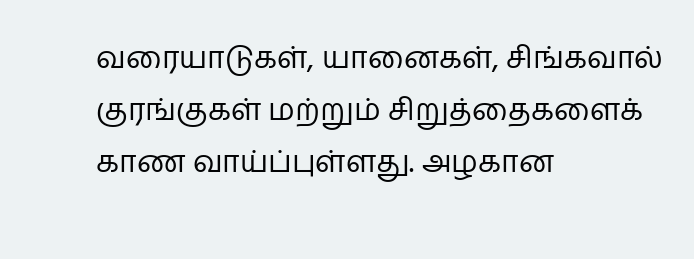வரையாடுகள், யானைகள், சிங்கவால் குரங்குகள் மற்றும் சிறுத்தைகளைக் காண வாய்ப்புள்ளது. அழகான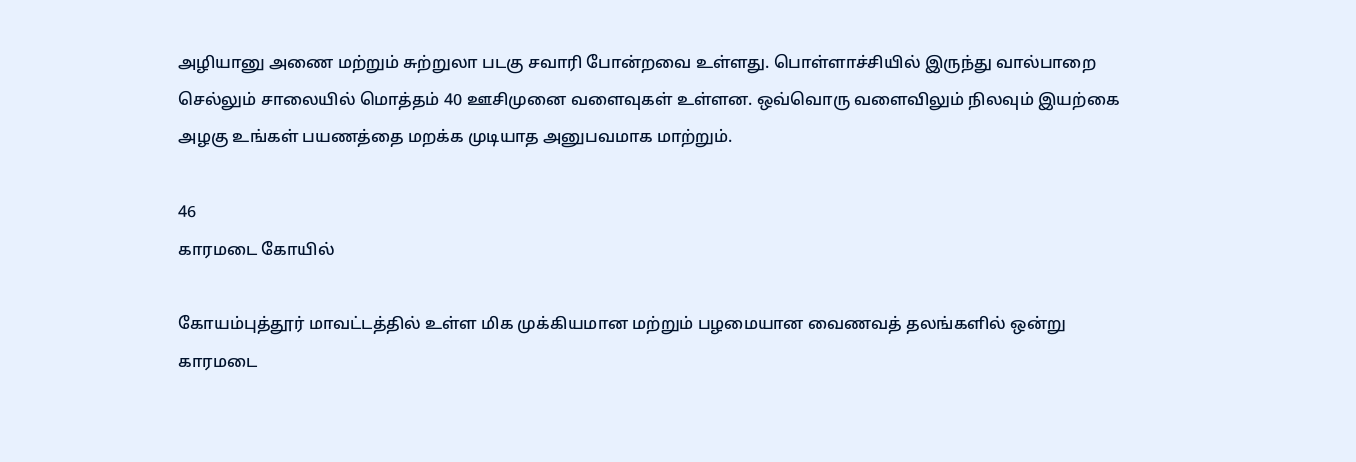அழியானு அணை மற்றும் சுற்றுலா படகு சவாரி போன்றவை உள்ளது. பொள்ளாச்சியில் இருந்து வால்பாறை செல்லும் சாலையில் மொத்தம் 40 ஊசிமுனை வளைவுகள் உள்ளன. ஒவ்வொரு வளைவிலும் நிலவும் இயற்கை அழகு உங்கள் பயணத்தை மறக்க முடியாத அனுபவமாக மாற்றும்.

46
காரமடை கோயில்

கோயம்புத்தூர் மாவட்டத்தில் உள்ள மிக முக்கியமான மற்றும் பழமையான வைணவத் தலங்களில் ஒன்று காரமடை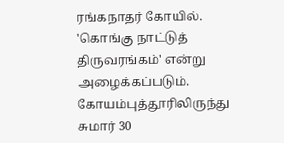ரங்கநாதர் கோயில். 'கொங்கு நாட்டுத் திருவரங்கம்' என்று அழைக்கப்படும். கோயம்புத்தூரிலிருந்து சுமார் 30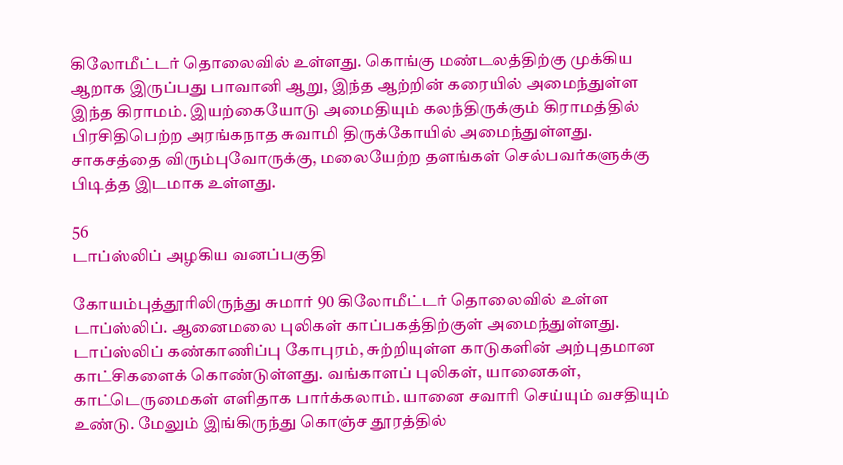கிலோமீட்டர் தொலைவில் உள்ளது. கொங்கு மண்டலத்திற்கு முக்கிய ஆறாக இருப்பது பாவானி ஆறு, இந்த ஆற்றின் கரையில் அமைந்துள்ள இந்த கிராமம். இயற்கையோடு அமைதியும் கலந்திருக்கும் கிராமத்தில் பிரசிதிபெற்ற அரங்கநாத சுவாமி திருக்கோயில் அமைந்துள்ளது. சாகசத்தை விரும்புவோருக்கு, மலையேற்ற தளங்கள் செல்பவர்களுக்கு பிடித்த இடமாக உள்ளது.

56
டாப்ஸ்லிப் அழகிய வனப்பகுதி

கோயம்புத்தூரிலிருந்து சுமார் 90 கிலோமீட்டர் தொலைவில் உள்ள டாப்ஸ்லிப். ஆனைமலை புலிகள் காப்பகத்திற்குள் அமைந்துள்ளது. டாப்ஸ்லிப் கண்காணிப்பு கோபுரம், சுற்றியுள்ள காடுகளின் அற்புதமான காட்சிகளைக் கொண்டுள்ளது. வங்காளப் புலிகள், யானைகள், காட்டெருமைகள் எளிதாக பார்க்கலாம். யானை சவாரி செய்யும் வசதியும் உண்டு. மேலும் இங்கிருந்து கொஞ்ச தூரத்தில்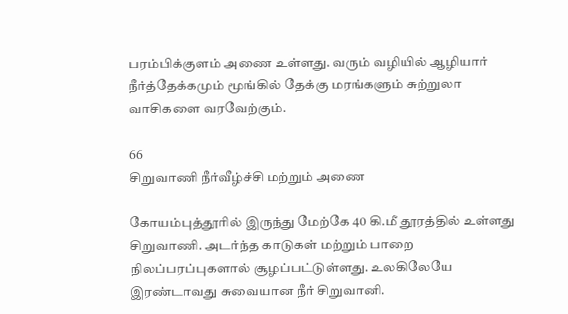பரம்பிக்குளம் அணை உள்ளது. வரும் வழியில் ஆழியார் நீர்த்தேக்கமும் மூங்கில் தேக்கு மரங்களும் சுற்றுலா வாசிகளை வரவேற்கும்.

66
சிறுவாணி நீர்வீழ்ச்சி மற்றும் அணை

கோயம்புத்தூரில் இருந்து மேற்கே 40 கி.மீ தூரத்தில் உள்ளது சிறுவாணி. அடர்ந்த காடுகள் மற்றும் பாறை நிலப்பரப்புகளால் சூழப்பட்டுள்ளது. உலகிலேயே இரண்டாவது சுவையான நீர் சிறுவானி.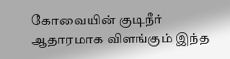கோவையின் குடிநீர் ஆதாரமாக விளங்கும் இந்த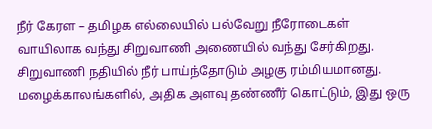நீர் கேரள – தமிழக எல்லையில் பல்வேறு நீரோடைகள் வாயிலாக வந்து சிறுவாணி அணையில் வந்து சேர்கிறது. சிறுவாணி நதியில் நீர் பாய்ந்தோடும் அழகு ரம்மியமானது. மழைக்காலங்களில், அதிக அளவு தண்ணீர் கொட்டும், இது ஒரு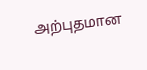அற்புதமான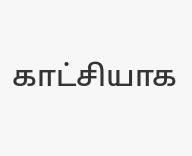காட்சியாக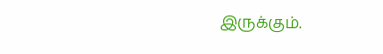இருக்கும்.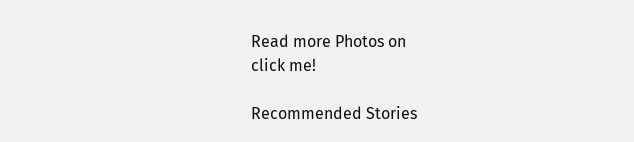Read more Photos on
click me!

Recommended Stories